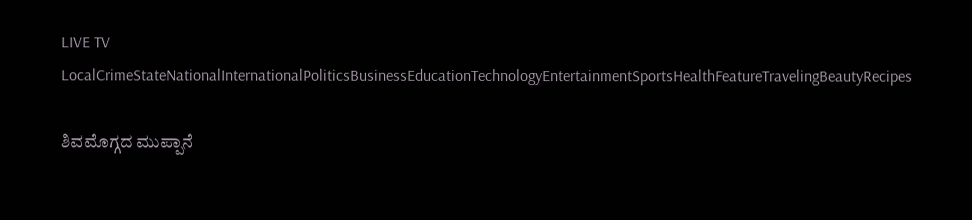LIVE TV LocalCrimeStateNationalInternationalPoliticsBusinessEducationTechnologyEntertainmentSportsHealthFeatureTravelingBeautyRecipes

ಶಿವಮೊಗ್ಗದ ಮುಪ್ಪಾನೆ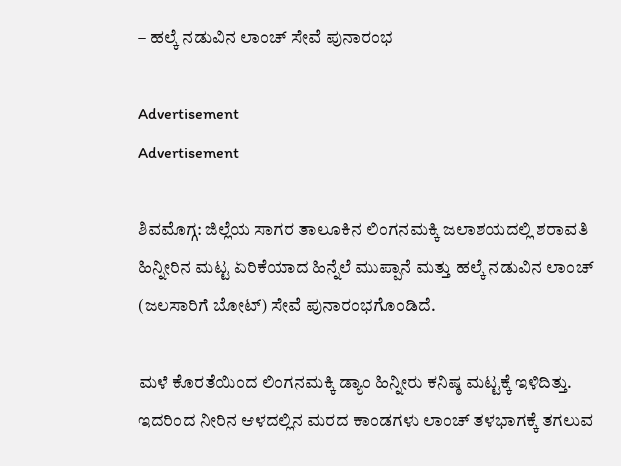– ಹಲ್ಕೆ ನಡುವಿನ ಲಾಂಚ್ ಸೇವೆ ಪುನಾರಂಭ

Advertisement
Advertisement

ಶಿವಮೊಗ್ಗ: ಜಿಲ್ಲೆಯ ಸಾಗರ ತಾಲೂಕಿನ ಲಿಂಗನಮಕ್ಕಿ ಜಲಾಶಯದಲ್ಲಿ ಶರಾವತಿ ಹಿನ್ನೀರಿನ ಮಟ್ಟ ಏರಿಕೆಯಾದ ಹಿನ್ನೆಲೆ ಮುಪ್ಪಾನೆ ಮತ್ತು ಹಲ್ಕೆ ನಡುವಿನ ಲಾಂಚ್  (ಜಲಸಾರಿಗೆ ಬೋಟ್‌) ಸೇವೆ ಪುನಾರಂಭಗೊಂಡಿದೆ.

ಮಳೆ ಕೊರತೆಯಿಂದ ಲಿಂಗನಮಕ್ಕಿ ಡ್ಯಾಂ ಹಿನ್ನೀರು ಕನಿಷ್ಠ ಮಟ್ಟಕ್ಕೆ ಇಳಿದಿತ್ತು. ಇದರಿಂದ ನೀರಿನ ಆಳದಲ್ಲಿನ ಮರದ ಕಾಂಡಗಳು ಲಾಂಚ್‌ ತಳಭಾಗಕ್ಕೆ ತಗಲುವ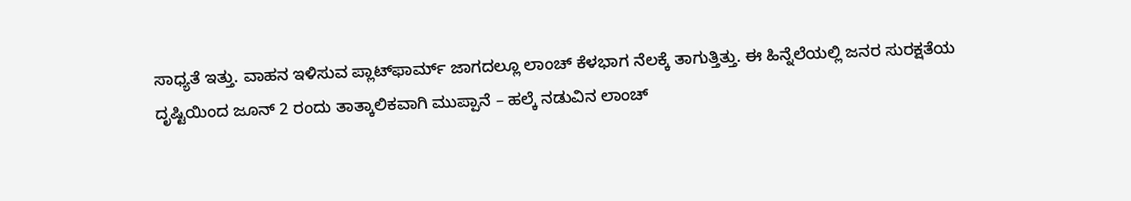ಸಾಧ್ಯತೆ ಇತ್ತು. ವಾಹನ ಇಳಿಸುವ ಪ್ಲಾಟ್‌ಫಾರ್ಮ್ ಜಾಗದಲ್ಲೂ ಲಾಂಚ್ ಕೆಳಭಾಗ ನೆಲಕ್ಕೆ ತಾಗುತ್ತಿತ್ತು. ಈ ಹಿನ್ನೆಲೆಯಲ್ಲಿ ಜನರ ಸುರಕ್ಷತೆಯ ದೃಷ್ಟಿಯಿಂದ ಜೂನ್ 2 ರಂದು ತಾತ್ಕಾಲಿಕವಾಗಿ ಮುಪ್ಪಾನೆ – ಹಲ್ಕೆ ನಡುವಿನ ಲಾಂಚ್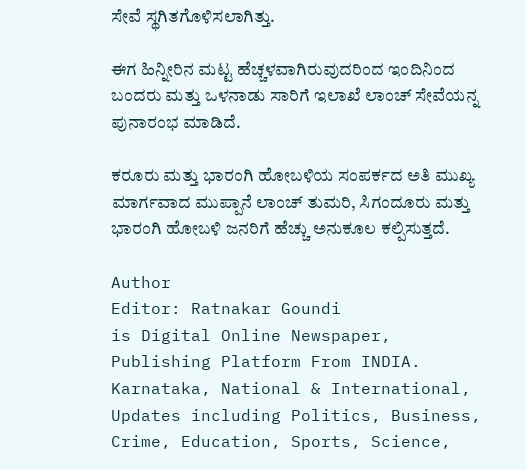ಸೇವೆ ಸ್ಥಗಿತಗೊಳಿಸಲಾಗಿತ್ತು.

ಈಗ ಹಿನ್ನೀರಿನ ಮಟ್ಟ ಹೆಚ್ಚಳವಾಗಿರುವುದರಿಂದ ಇಂದಿನಿಂದ ಬಂದರು ಮತ್ತು ಒಳನಾಡು ಸಾರಿಗೆ ಇಲಾಖೆ ಲಾಂಚ್ ಸೇವೆಯನ್ನ ಪುನಾರಂಭ ಮಾಡಿದೆ.

ಕರೂರು ಮತ್ತು ಭಾರಂಗಿ ಹೋಬಳಿಯ ಸಂಪರ್ಕದ ಅತಿ ಮುಖ್ಯ ಮಾರ್ಗವಾದ ಮುಪ್ಪಾನೆ ಲಾಂಚ್‌ ತುಮರಿ, ಸಿಗಂದೂರು ಮತ್ತು ಭಾರಂಗಿ ಹೋಬಳಿ ಜನರಿಗೆ ಹೆಚ್ಚು ಅನುಕೂಲ ಕಲ್ಪಿಸುತ್ತದೆ.

Author
Editor: Ratnakar Goundi
is Digital Online Newspaper, Publishing Platform From INDIA. Karnataka, National & International, Updates including Politics, Business, Crime, Education, Sports, Science,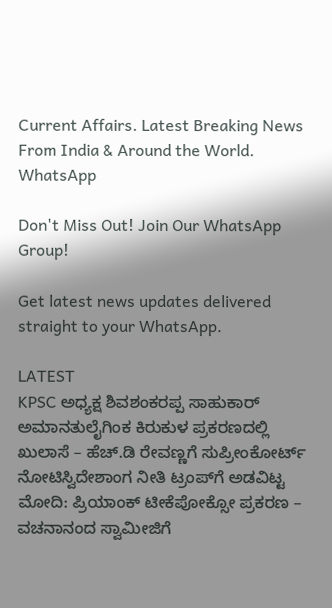Current Affairs. Latest Breaking News From India & Around the World.
WhatsApp

Don't Miss Out! Join Our WhatsApp Group!

Get latest news updates delivered straight to your WhatsApp.

LATEST
KPSC ಅಧ್ಯಕ್ಷ ಶಿವಶಂಕರಪ್ಪ ಸಾಹುಕಾರ್ ಅಮಾನತುಲೈಗಿಂಕ ಕಿರುಕುಳ ಪ್ರಕರಣದಲ್ಲಿ ಖುಲಾಸೆ – ಹೆಚ್.ಡಿ ರೇವಣ್ಣಗೆ ಸುಪ್ರೀಂಕೋರ್ಟ್ ನೋಟಿಸ್ವಿದೇಶಾಂಗ ನೀತಿ ಟ್ರಂಪ್‌ಗೆ ಅಡವಿಟ್ಟ ಮೋದಿ: ಪ್ರಿಯಾಂಕ್‌ ಟೀಕೆಪೋಕ್ಸೋ ಪ್ರಕರಣ – ವಚನಾನಂದ ಸ್ವಾಮೀಜಿಗೆ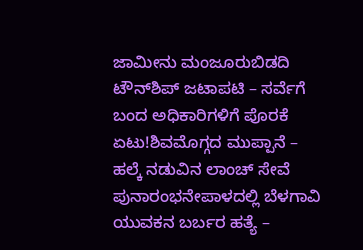ಜಾಮೀನು ಮಂಜೂರುಬಿಡದಿ ಟೌನ್‌ಶಿಪ್‌ ಜಟಾಪಟಿ – ಸರ್ವೆಗೆ ಬಂದ ಅಧಿಕಾರಿಗಳಿಗೆ ಪೊರಕೆ ಏಟು!ಶಿವಮೊಗ್ಗದ ಮುಪ್ಪಾನೆ – ಹಲ್ಕೆ ನಡುವಿನ ಲಾಂಚ್ ಸೇವೆ ಪುನಾರಂಭನೇಪಾಳದಲ್ಲಿ ಬೆಳಗಾವಿ ಯುವಕನ ಬರ್ಬರ ಹತ್ಯೆ –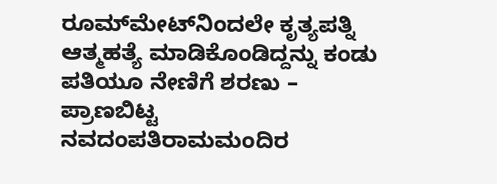ರೂಮ್‌ಮೇಟ್‌ನಿಂದಲೇ ಕೃತ್ಯಪತ್ನಿ ಆತ್ಮಹತ್ಯೆ ಮಾಡಿಕೊಂಡಿದ್ದನ್ನು ಕಂಡು ಪತಿಯೂ ನೇಣಿಗೆ ಶರಣು – ಪ್ರಾಣಬಿಟ್ಟ ನವದಂಪತಿರಾಮಮಂದಿರ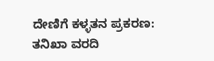ದೇಣಿಗೆ ಕಳ್ಳತನ ಪ್ರಕರಣ: ತನಿಖಾ ವರದಿ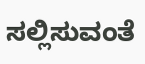ಸಲ್ಲಿಸುವಂತೆ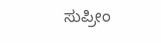ಸುಪ್ರೀಂ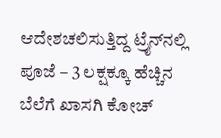ಆದೇಶಚಲಿಸುತ್ತಿದ್ದ ಟ್ರೈನ್‌ನಲ್ಲಿ ಪೂಜೆ – 3 ಲಕ್ಷಕ್ಕೂ ಹೆಚ್ಚಿನ ಬೆಲೆಗೆ ಖಾಸಗಿ ಕೋಚ್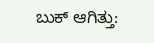ಬುಕ್ ಆಗಿತ್ತು: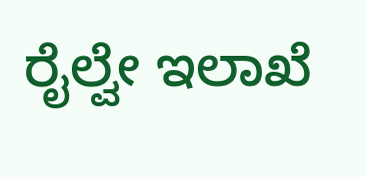ರೈಲ್ವೇ ಇಲಾಖೆ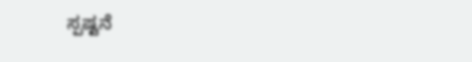ಸ್ಪಷ್ಟನೆ